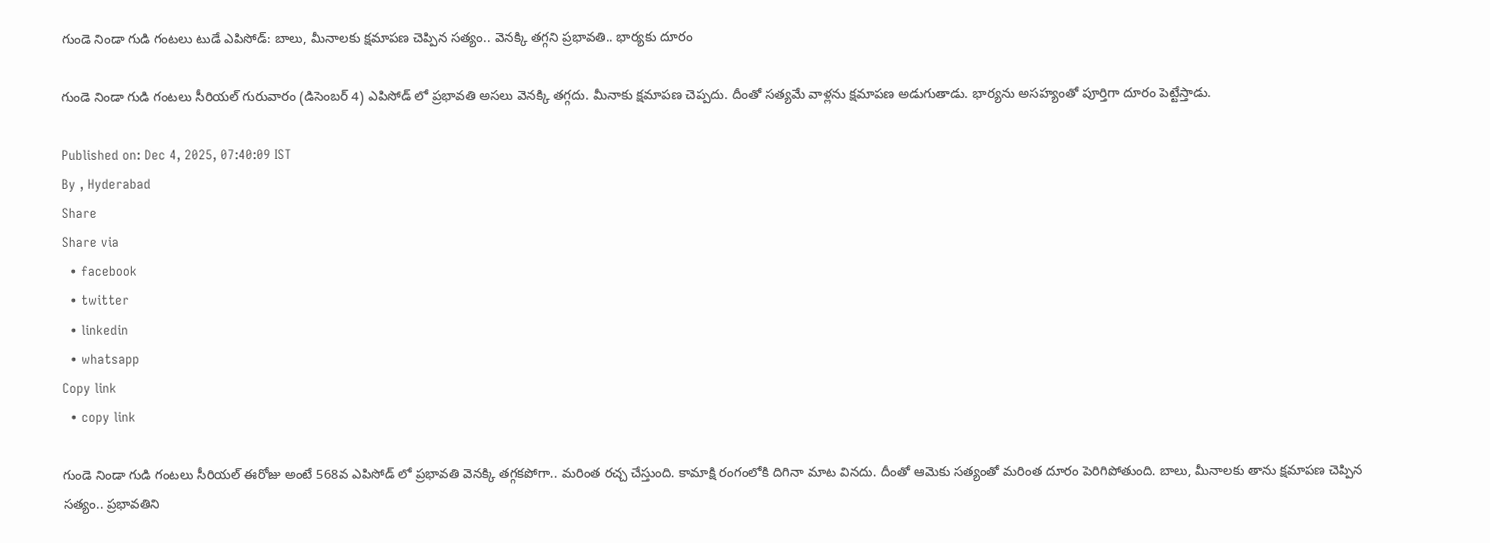గుండె నిండా గుడి గంటలు టుడే ఎపిసోడ్: బాలు, మీనాలకు క్షమాపణ చెప్పిన సత్యం.. వెనక్కి తగ్గని ప్రభావతి.. భార్యకు దూరం

గుండె నిండా గుడి గంటలు సీరియల్ గురువారం (డిసెంబర్ 4) ఎపిసోడ్ లో ప్రభావతి అసలు వెనక్కి తగ్గదు. మీనాకు క్షమాపణ చెప్పదు. దీంతో సత్యమే వాళ్లను క్షమాపణ అడుగుతాడు. భార్యను అసహ్యంతో పూర్తిగా దూరం పెట్టేస్తాడు.

Published on: Dec 4, 2025, 07:40:09 IST
By , Hyderabad
Share
Share via
  • facebook
  • twitter
  • linkedin
  • whatsapp
Copy link
  • copy link

గుండె నిండా గుడి గంటలు సీరియల్ ఈరోజు అంటే 568వ ఎపిసోడ్ లో ప్రభావతి వెనక్కి తగ్గకపోగా.. మరింత రచ్చ చేస్తుంది. కామాక్షి రంగంలోకి దిగినా మాట వినదు. దీంతో ఆమెకు సత్యంతో మరింత దూరం పెరిగిపోతుంది. బాలు, మీనాలకు తాను క్షమాపణ చెప్పిన సత్యం.. ప్రభావతిని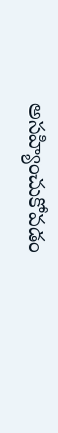అసహ్యించుకోవడం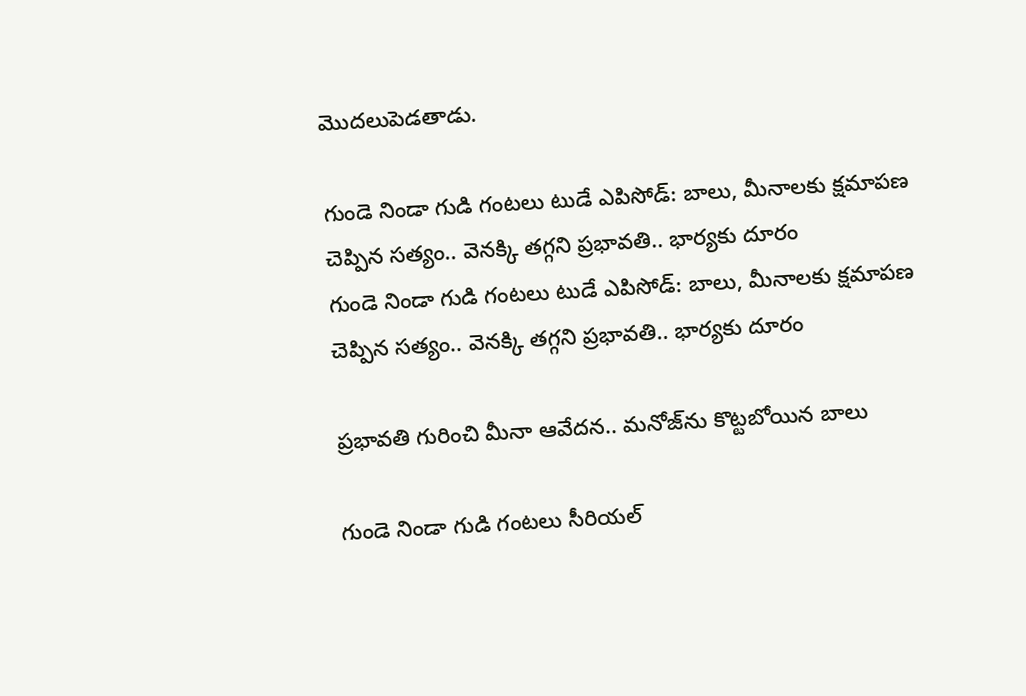మొదలుపెడతాడు.

గుండె నిండా గుడి గంటలు టుడే ఎపిసోడ్: బాలు, మీనాలకు క్షమాపణ చెప్పిన సత్యం.. వెనక్కి తగ్గని ప్రభావతి.. భార్యకు దూరం
గుండె నిండా గుడి గంటలు టుడే ఎపిసోడ్: బాలు, మీనాలకు క్షమాపణ చెప్పిన సత్యం.. వెనక్కి తగ్గని ప్రభావతి.. భార్యకు దూరం

ప్రభావతి గురించి మీనా ఆవేదన.. మనోజ్‌ను కొట్టబోయిన బాలు

గుండె నిండా గుడి గంటలు సీరియల్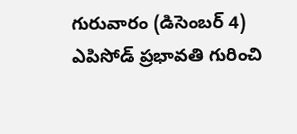గురువారం (డిసెంబర్ 4) ఎపిసోడ్ ప్రభావతి గురించి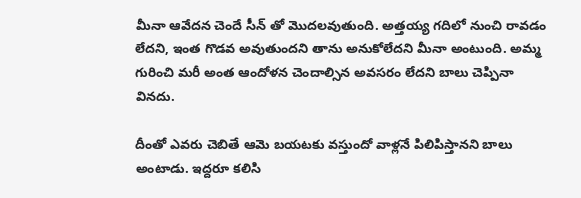మీనా ఆవేదన చెందే సీన్ తో మొదలవుతుంది. అత్తయ్య గదిలో నుంచి రావడం లేదని, ఇంత గొడవ అవుతుందని తాను అనుకోలేదని మీనా అంటుంది. అమ్మ గురించి మరీ అంత ఆందోళన చెందాల్సిన అవసరం లేదని బాలు చెప్పినా వినదు.

దీంతో ఎవరు చెబితే ఆమె బయటకు వస్తుందో వాళ్లనే పిలిపిస్తానని బాలు అంటాడు. ఇద్దరూ కలిసి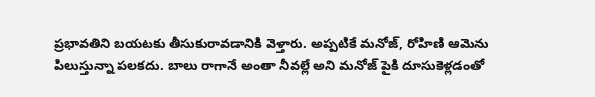ప్రభావతిని బయటకు తీసుకురావడానికి వెళ్తారు. అప్పటికే మనోజ్, రోహిణి ఆమెను పిలుస్తున్నా పలకదు. బాలు రాగానే అంతా నీవల్లే అని మనోజ్ పైకి దూసుకెళ్లడంతో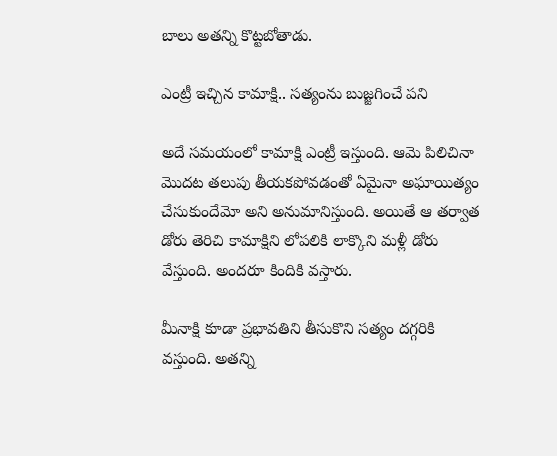బాలు అతన్ని కొట్టబోతాడు.

ఎంట్రీ ఇచ్చిన కామాక్షి.. సత్యంను బుజ్జగించే పని

అదే సమయంలో కామాక్షి ఎంట్రీ ఇస్తుంది. ఆమె పిలిచినా మొదట తలుపు తీయకపోవడంతో ఏమైనా అఘాయిత్యం చేసుకుందేమో అని అనుమానిస్తుంది. అయితే ఆ తర్వాత డోరు తెరిచి కామాక్షిని లోపలికి లాక్కొని మళ్లీ డోరు వేస్తుంది. అందరూ కిందికి వస్తారు.

మీనాక్షి కూడా ప్రభావతిని తీసుకొని సత్యం దగ్గరికి వస్తుంది. అతన్ని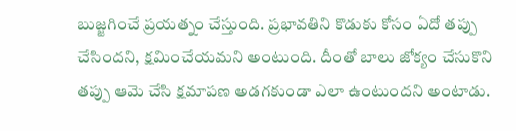బుజ్జగించే ప్రయత్నం చేస్తుంది. ప్రభావతిని కొడుకు కోసం ఏదో తప్పు చేసిందని, క్షమించేయమని అంటుంది. దీంతో బాలు జోక్యం చేసుకొని తప్పు ఆమె చేసి క్షమాపణ అడగకుండా ఎలా ఉంటుందని అంటాడు.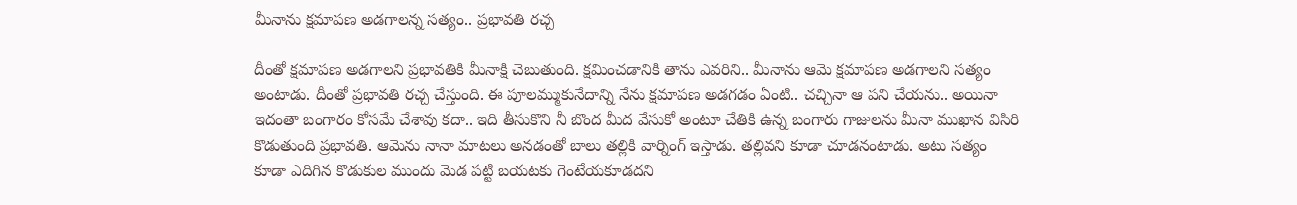మీనాను క్షమాపణ అడగాలన్న సత్యం.. ప్రభావతి రచ్చ

దీంతో క్షమాపణ అడగాలని ప్రభావతికి మీనాక్షి చెబుతుంది. క్షమించడానికి తాను ఎవరిని.. మీనాను ఆమె క్షమాపణ అడగాలని సత్యం అంటాడు. దీంతో ప్రభావతి రచ్చ చేస్తుంది. ఈ పూలమ్ముకునేదాన్ని నేను క్షమాపణ అడగడం ఏంటి.. చచ్చినా ఆ పని చేయను.. అయినా ఇదంతా బంగారం కోసమే చేశావు కదా.. ఇది తీసుకొని నీ బొంద మీద వేసుకో అంటూ చేతికి ఉన్న బంగారు గాజులను మీనా ముఖాన విసిరి కొడుతుంది ప్రభావతి. ఆమెను నానా మాటలు అనడంతో బాలు తల్లికి వార్నింగ్ ఇస్తాడు. తల్లివని కూడా చూడనంటాడు. అటు సత్యం కూడా ఎదిగిన కొడుకుల ముందు మెడ పట్టి బయటకు గెంటేయకూడదని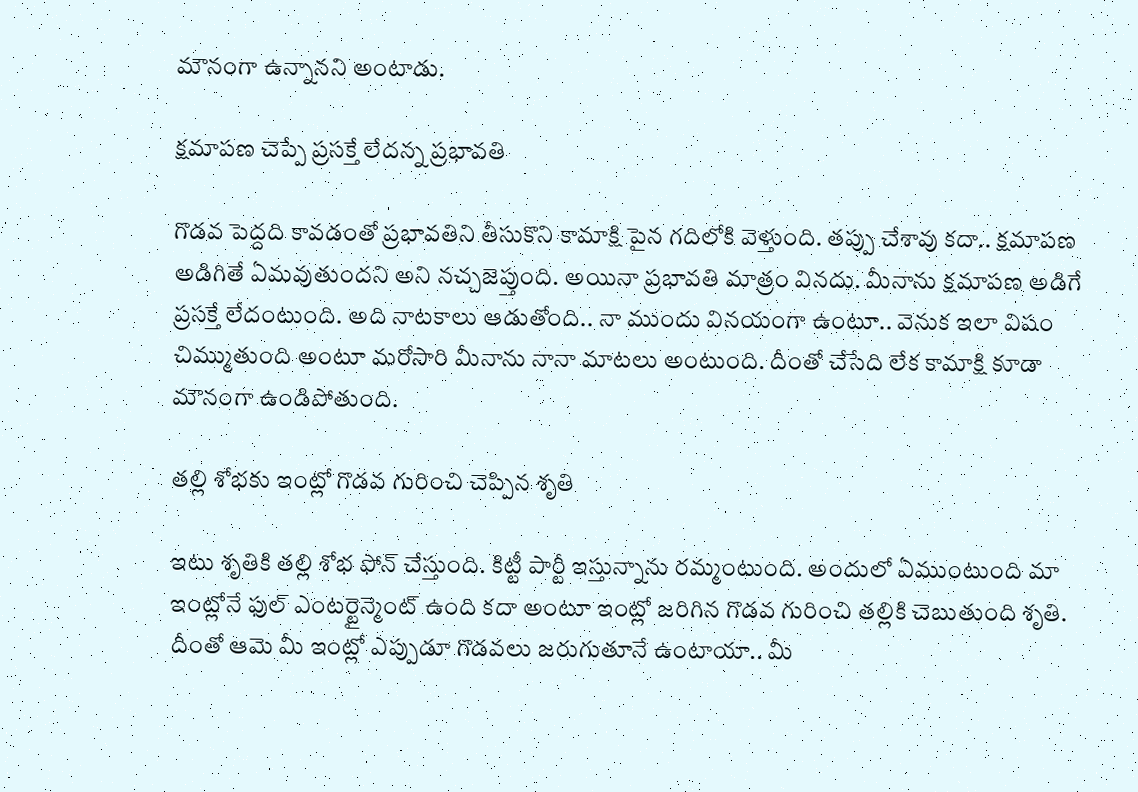మౌనంగా ఉన్నానని అంటాడు.

క్షమాపణ చెప్పే ప్రసక్తే లేదన్న ప్రభావతి

గొడవ పెద్దది కావడంతో ప్రభావతిని తీసుకొని కామాక్షి పైన గదిలోకి వెళ్తుంది. తప్పు చేశావు కదా.. క్షమాపణ అడిగితే ఏమవుతుందని అని నచ్చజెప్తుంది. అయినా ప్రభావతి మాత్రం వినదు. మీనాను క్షమాపణ అడిగే ప్రసక్తే లేదంటుంది. అది నాటకాలు ఆడుతోంది.. నా ముందు వినయంగా ఉంటూ.. వెనుక ఇలా విషం చిమ్ముతుంది అంటూ మరోసారి మీనాను నానా మాటలు అంటుంది. దీంతో చేసేది లేక కామాక్షి కూడా మౌనంగా ఉండిపోతుంది.

తల్లి శోభకు ఇంట్లో గొడవ గురించి చెప్పిన శృతి

ఇటు శృతికి తల్లి శోభ ఫోన్ చేస్తుంది. కిట్టీ పార్టీ ఇస్తున్నాను రమ్మంటుంది. అందులో ఏముంటుంది మా ఇంట్లోనే ఫుల్ ఎంటర్టైన్మెంట్ ఉంది కదా అంటూ ఇంట్లో జరిగిన గొడవ గురించి తల్లికి చెబుతుంది శృతి. దీంతో ఆమె మీ ఇంట్లో ఎప్పుడూ గొడవలు జరుగుతూనే ఉంటాయా.. మీ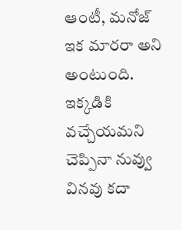ఆంటీ, మనోజ్ ఇక మారరా అని అంటుంది. ఇక్కడికి వచ్చేయమని చెప్పినా నువ్వు వినవు కదా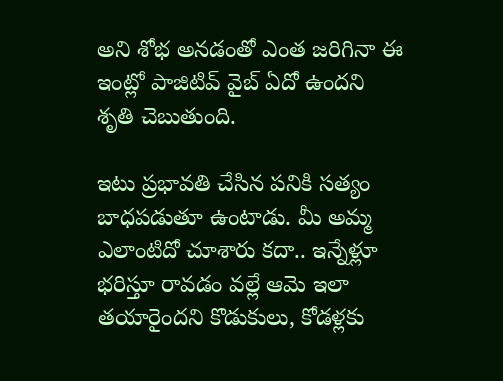అని శోభ అనడంతో ఎంత జరిగినా ఈ ఇంట్లో పాజిటివ్ వైబ్ ఏదో ఉందని శృతి చెబుతుంది.

ఇటు ప్రభావతి చేసిన పనికి సత్యం బాధపడుతూ ఉంటాడు. మీ అమ్మ ఎలాంటిదో చూశారు కదా.. ఇన్నేళ్లూ భరిస్తూ రావడం వల్లే ఆమె ఇలా తయారైందని కొడుకులు, కోడళ్లకు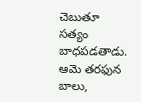చెబుతూ సత్యం బాధపడతాడు. ఆమె తరఫున బాలు,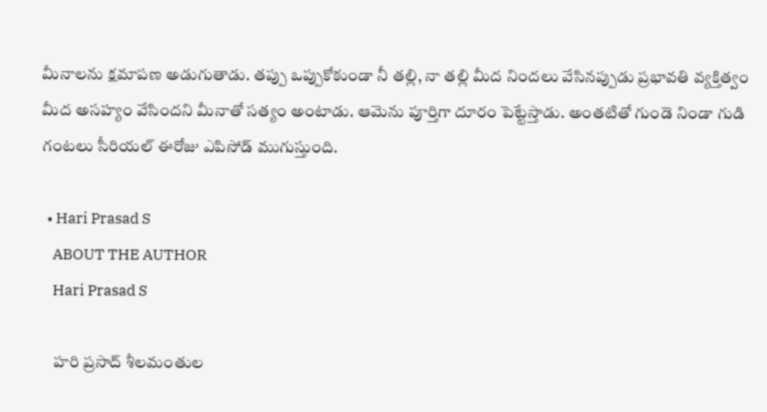మీనాలను క్షమాపణ అడుగుతాడు. తప్పు ఒప్పుకోకుండా నీ తల్లి, నా తల్లి మీద నిందలు వేసినప్పుడు ప్రభావతి వ్యక్తిత్వం మీద అసహ్యం వేసిందని మీనాతో సత్యం అంటాడు. ఆమెను పూర్తిగా దూరం పెట్టేస్తాడు. అంతటితో గుండె నిండా గుడి గంటలు సీరియల్ ఈరోజు ఎపిసోడ్ ముగుస్తుంది.

  • Hari Prasad S
    ABOUT THE AUTHOR
    Hari Prasad S

    హరి ప్రసాద్ శీలమంతుల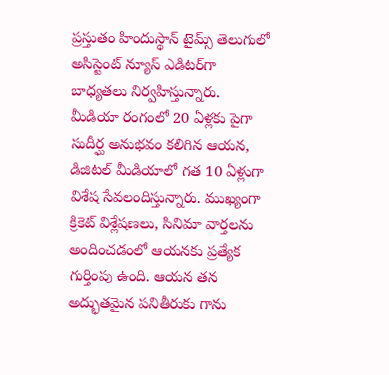ప్రస్తుతం హిందుస్థాన్ టైమ్స్ తెలుగులో అసిస్టెంట్ న్యూస్ ఎడిటర్‌గా బాధ్యతలు నిర్వహిస్తున్నారు. మీడియా రంగంలో 20 ఏళ్లకు పైగా సుదీర్ఘ అనుభవం కలిగిన ఆయన, డిజిటల్ మీడియాలో గత 10 ఏళ్లుగా విశేష సేవలందిస్తున్నారు. ముఖ్యంగా క్రికెట్ విశ్లేషణలు, సినిమా వార్తలను అందించడంలో ఆయనకు ప్రత్యేక గుర్తింపు ఉంది. ఆయన తన అద్భుతమైన పనితీరుకు గాను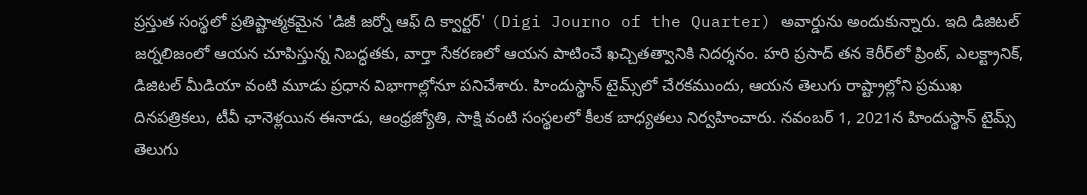ప్రస్తుత సంస్థలో ప్రతిష్టాత్మకమైన 'డిజీ జర్నో ఆఫ్ ది క్వార్టర్' (Digi Journo of the Quarter) అవార్డును అందుకున్నారు. ఇది డిజిటల్ జర్నలిజంలో ఆయన చూపిస్తున్న నిబద్ధతకు, వార్తా సేకరణలో ఆయన పాటించే ఖచ్చితత్వానికి నిదర్శనం. హరి ప్రసాద్ తన కెరీర్‌లో ప్రింట్, ఎలక్ట్రానిక్, డిజిటల్ మీడియా వంటి మూడు ప్రధాన విభాగాల్లోనూ పనిచేశారు. హిందుస్థాన్ టైమ్స్‌లో చేరకముందు, ఆయన తెలుగు రాష్ట్రాల్లోని ప్రముఖ దినపత్రికలు, టీవీ ఛానెళ్లయిన ఈనాడు, ఆంధ్రజ్యోతి, సాక్షి వంటి సంస్థలలో కీలక బాధ్యతలు నిర్వహించారు. నవంబర్ 1, 2021న హిందుస్థాన్ టైమ్స్ తెలుగు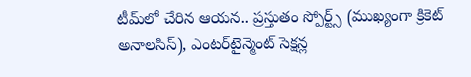టీమ్‌లో చేరిన ఆయన.. ప్రస్తుతం స్పోర్ట్స్ (ముఖ్యంగా క్రికెట్ అనాలసిస్), ఎంటర్‌టైన్మెంట్ సెక్షన్ల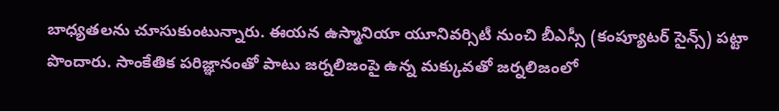బాధ్యతలను చూసుకుంటున్నారు. ఈయన ఉస్మానియా యూనివర్సిటీ నుంచి బీఎస్సీ (కంప్యూటర్ సైన్స్) పట్టా పొందారు. సాంకేతిక పరిజ్ఞానంతో పాటు జర్నలిజంపై ఉన్న మక్కువతో జర్నలిజంలో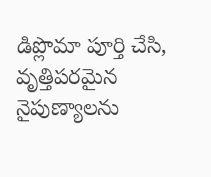డిప్లొమా పూర్తి చేసి, వృత్తిపరమైన నైపుణ్యాలను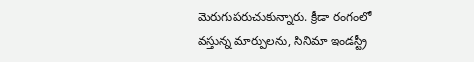మెరుగుపరుచుకున్నారు. క్రీడా రంగంలో వస్తున్న మార్పులను, సినిమా ఇండస్ట్రీ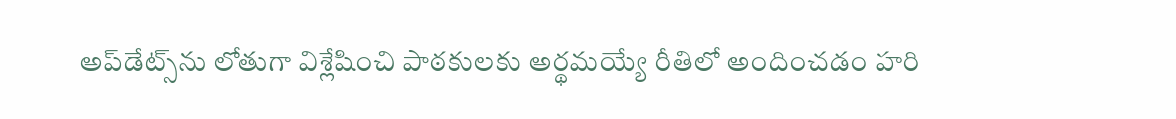అప్‌డేట్స్‌ను లోతుగా విశ్లేషించి పాఠకులకు అర్థమయ్యే రీతిలో అందించడం హరి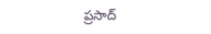ప్రసాద్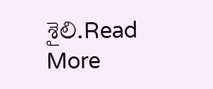శైలి.Read More